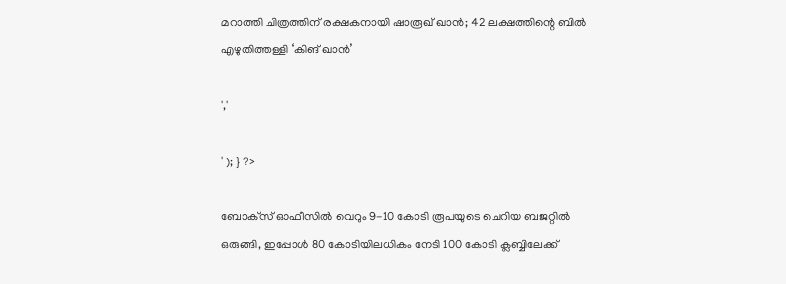മറാത്തി ചിത്രത്തിന് രക്ഷകനായി ഷാരൂഖ് ഖാൻ; 42 ലക്ഷത്തിന്റെ ബിൽ എഴുതിത്തള്ളി ‘കിങ് ഖാൻ’

','

' ); } ?>

ബോക്‌സ് ഓഫീസിൽ വെറും 9-10 കോടി രൂപയുടെ ചെറിയ ബജറ്റിൽ ഒരുങ്ങി, ഇപ്പോൾ 80 കോടിയിലധികം നേടി 100 കോടി ക്ലബ്ബിലേക്ക്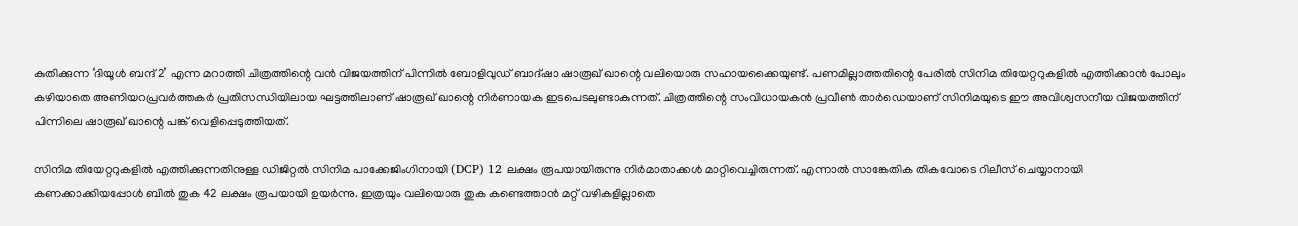കുതിക്കുന്ന ‘ദിയൂൾ ബന്ദ് 2’ എന്ന മറാത്തി ചിത്രത്തിന്റെ വൻ വിജയത്തിന് പിന്നിൽ ബോളിവുഡ് ബാദ്ഷാ ഷാരൂഖ് ഖാന്റെ വലിയൊരു സഹായക്കൈയുണ്ട്. പണമില്ലാത്തതിന്റെ പേരിൽ സിനിമ തിയേറ്ററുകളിൽ എത്തിക്കാൻ പോലും കഴിയാതെ അണിയറപ്രവർത്തകർ പ്രതിസന്ധിയിലായ ഘട്ടത്തിലാണ് ഷാരൂഖ് ഖാന്റെ നിർണായക ഇടപെടലുണ്ടാകുന്നത്. ചിത്രത്തിന്റെ സംവിധായകൻ പ്രവീൺ താർഡെയാണ് സിനിമയുടെ ഈ അവിശ്വസനീയ വിജയത്തിന് പിന്നിലെ ഷാരൂഖ് ഖാന്റെ പങ്ക് വെളിപ്പെടുത്തിയത്.

സിനിമ തിയേറ്ററുകളിൽ എത്തിക്കുന്നതിനുള്ള ഡിജിറ്റൽ സിനിമ പാക്കേജിംഗിനായി (DCP) 12 ലക്ഷം രൂപയായിരുന്നു നിർമാതാക്കൾ മാറ്റിവെച്ചിരുന്നത്. എന്നാൽ സാങ്കേതിക തികവോടെ റിലീസ് ചെയ്യാനായി കണക്കാക്കിയപ്പോൾ ബിൽ തുക 42 ലക്ഷം രൂപയായി ഉയർന്നു. ഇത്രയും വലിയൊരു തുക കണ്ടെത്താൻ മറ്റ് വഴികളില്ലാതെ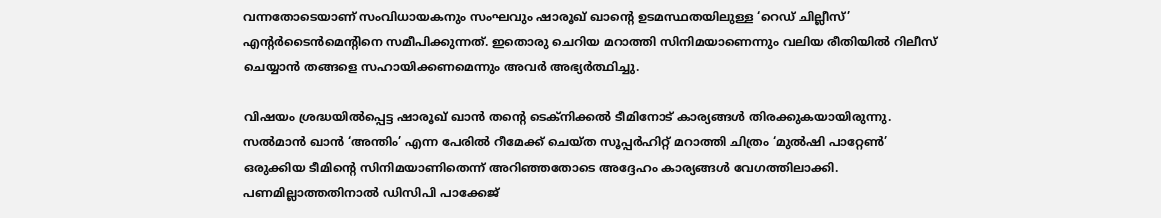വന്നതോടെയാണ് സംവിധായകനും സംഘവും ഷാരൂഖ് ഖാന്റെ ഉടമസ്ഥതയിലുള്ള ‘റെഡ് ചില്ലീസ്’ എന്റർടൈൻമെന്റിനെ സമീപിക്കുന്നത്. ഇതൊരു ചെറിയ മറാത്തി സിനിമയാണെന്നും വലിയ രീതിയിൽ റിലീസ് ചെയ്യാൻ തങ്ങളെ സഹായിക്കണമെന്നും അവർ അഭ്യർത്ഥിച്ചു.

വിഷയം ശ്രദ്ധയിൽപ്പെട്ട ഷാരൂഖ് ഖാൻ തന്റെ ടെക്‌നിക്കൽ ടീമിനോട് കാര്യങ്ങൾ തിരക്കുകയായിരുന്നു. സൽമാൻ ഖാൻ ‘അന്തിം’ എന്ന പേരിൽ റീമേക്ക് ചെയ്ത സൂപ്പർഹിറ്റ് മറാത്തി ചിത്രം ‘മുൽഷി പാറ്റേൺ’ ഒരുക്കിയ ടീമിന്റെ സിനിമയാണിതെന്ന് അറിഞ്ഞതോടെ അദ്ദേഹം കാര്യങ്ങൾ വേഗത്തിലാക്കി. പണമില്ലാത്തതിനാൽ ഡിസിപി പാക്കേജ്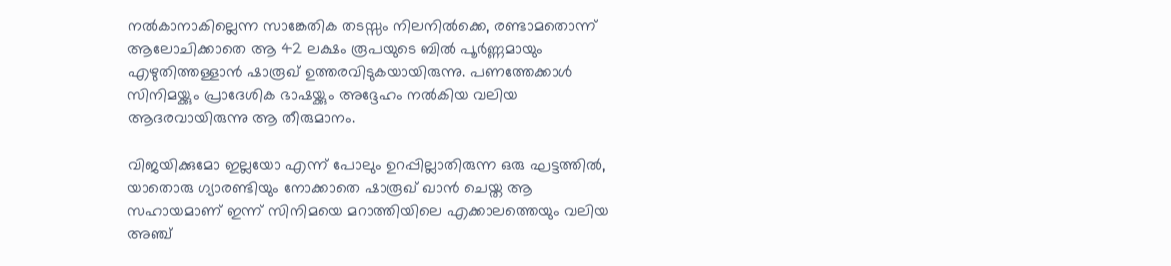നൽകാനാകില്ലെന്ന സാങ്കേതിക തടസ്സം നിലനിൽക്കെ, രണ്ടാമതൊന്ന് ആലോചിക്കാതെ ആ 42 ലക്ഷം രൂപയുടെ ബിൽ പൂർണ്ണമായും എഴുതിത്തള്ളാൻ ഷാരൂഖ് ഉത്തരവിടുകയായിരുന്നു. പണത്തേക്കാൾ സിനിമയ്ക്കും പ്രാദേശിക ഭാഷയ്ക്കും അദ്ദേഹം നൽകിയ വലിയ ആദരവായിരുന്നു ആ തീരുമാനം.

വിജയിക്കുമോ ഇല്ലയോ എന്ന് പോലും ഉറപ്പില്ലാതിരുന്ന ഒരു ഘട്ടത്തിൽ, യാതൊരു ഗ്യാരണ്ടിയും നോക്കാതെ ഷാരൂഖ് ഖാൻ ചെയ്ത ആ സഹായമാണ് ഇന്ന് സിനിമയെ മറാത്തിയിലെ എക്കാലത്തെയും വലിയ അഞ്ച്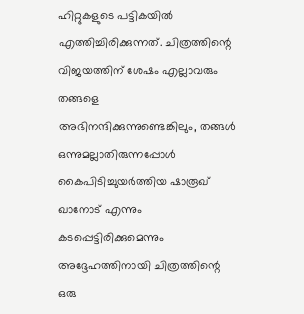ഹിറ്റുകളുടെ പട്ടികയിൽ എത്തിച്ചിരിക്കുന്നത്. ചിത്രത്തിന്റെ വിജയത്തിന് ശേഷം എല്ലാവരും തങ്ങളെ അഭിനന്ദിക്കുന്നുണ്ടെങ്കിലും, തങ്ങൾ ഒന്നുമല്ലാതിരുന്നപ്പോൾ കൈപിടിച്ചുയർത്തിയ ഷാരൂഖ് ഖാനോട് എന്നും കടപ്പെട്ടിരിക്കുമെന്നും അദ്ദേഹത്തിനായി ചിത്രത്തിന്റെ ഒരു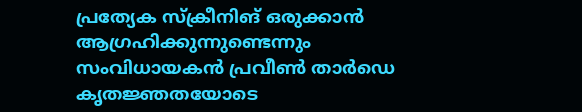പ്രത്യേക സ്‌ക്രീനിങ് ഒരുക്കാൻ ആഗ്രഹിക്കുന്നുണ്ടെന്നും സംവിധായകൻ പ്രവീൺ താർഡെ കൃതജ്ഞതയോടെ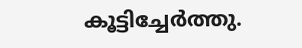കൂട്ടിച്ചേർത്തു.